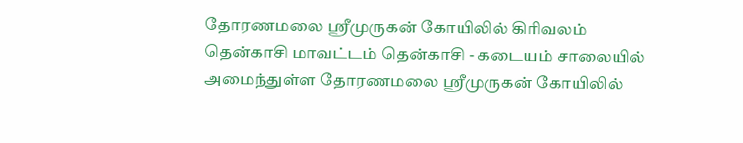தோரணமலை ஸ்ரீமுருகன் கோயிலில் கிரிவலம்
தென்காசி மாவட்டம் தென்காசி - கடையம் சாலையில் அமைந்துள்ள தோரணமலை ஸ்ரீமுருகன் கோயிலில்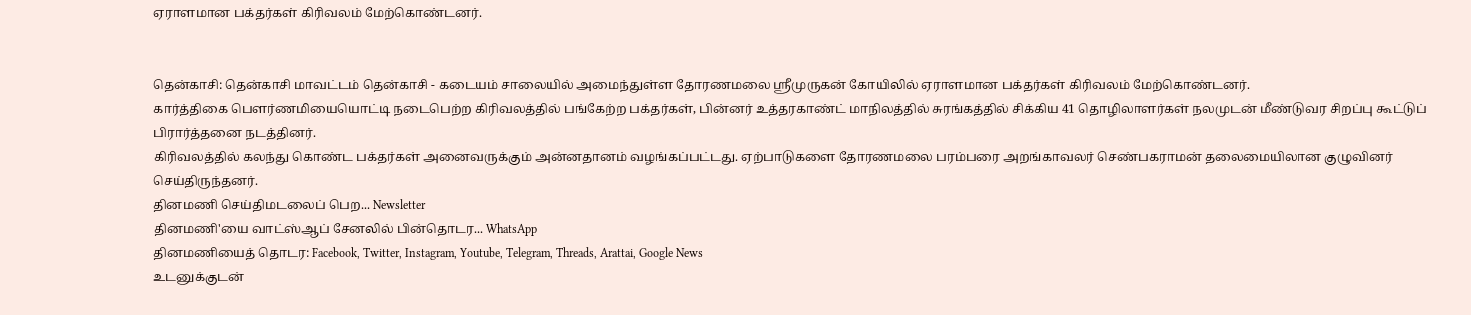ஏராளமான பக்தர்கள் கிரிவலம் மேற்கொண்டனர்.


தென்காசி: தென்காசி மாவட்டம் தென்காசி - கடையம் சாலையில் அமைந்துள்ள தோரணமலை ஸ்ரீமுருகன் கோயிலில் ஏராளமான பக்தர்கள் கிரிவலம் மேற்கொண்டனர்.
கார்த்திகை பௌர்ணமியையொட்டி நடைபெற்ற கிரிவலத்தில் பங்கேற்ற பக்தர்கள், பின்னர் உத்தரகாண்ட் மாநிலத்தில் சுரங்கத்தில் சிக்கிய 41 தொழிலாளர்கள் நலமுடன் மீண்டுவர சிறப்பு கூட்டுப் பிரார்த்தனை நடத்தினர்.
கிரிவலத்தில் கலந்து கொண்ட பக்தர்கள் அனைவருக்கும் அன்னதானம் வழங்கப்பட்டது. ஏற்பாடுகளை தோரணமலை பரம்பரை அறங்காவலர் செண்பகராமன் தலைமையிலான குழுவினர் செய்திருந்தனர்.
தினமணி செய்திமடலைப் பெற... Newsletter
தினமணி'யை வாட்ஸ்ஆப் சேனலில் பின்தொடர... WhatsApp
தினமணியைத் தொடர: Facebook, Twitter, Instagram, Youtube, Telegram, Threads, Arattai, Google News
உடனுக்குடன்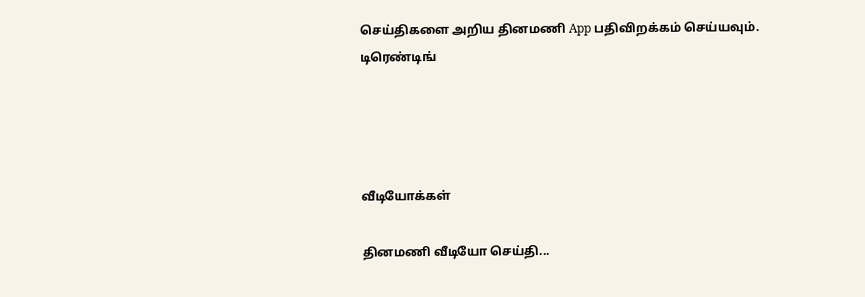செய்திகளை அறிய தினமணி App பதிவிறக்கம் செய்யவும்.
டிரெண்டிங்




வீடியோக்கள்

தினமணி வீடியோ செய்தி...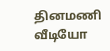தினமணி வீடியோ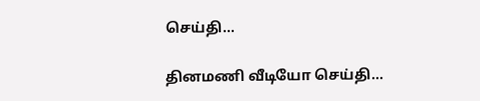செய்தி...

தினமணி வீடியோ செய்தி...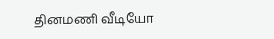தினமணி வீடியோ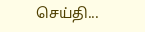செய்தி...